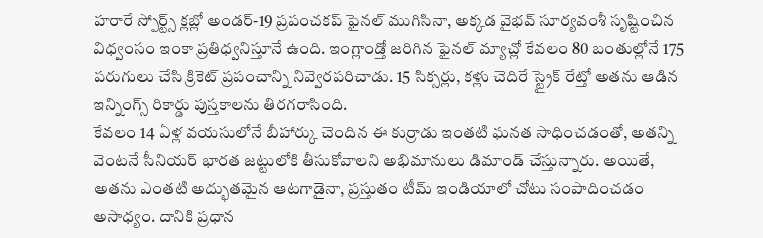హరారే స్పోర్ట్స్ క్లబ్లో అండర్-19 ప్రపంచకప్ ఫైనల్ ముగిసినా, అక్కడ వైభవ్ సూర్యవంశీ సృష్టించిన విధ్వంసం ఇంకా ప్రతిధ్వనిస్తూనే ఉంది. ఇంగ్లాండ్తో జరిగిన ఫైనల్ మ్యాచ్లో కేవలం 80 బంతుల్లోనే 175 పరుగులు చేసి క్రికెట్ ప్రపంచాన్ని నివ్వెరపరిచాడు. 15 సిక్సర్లు, కళ్లు చెదిరే స్ట్రైక్ రేట్తో అతను ఆడిన ఇన్నింగ్స్ రికార్డు పుస్తకాలను తిరగరాసింది.
కేవలం 14 ఏళ్ల వయసులోనే బీహార్కు చెందిన ఈ కుర్రాడు ఇంతటి ఘనత సాధించడంతో, అతన్ని వెంటనే సీనియర్ భారత జట్టులోకి తీసుకోవాలని అభిమానులు డిమాండ్ చేస్తున్నారు. అయితే, అతను ఎంతటి అద్భుతమైన ఆటగాడైనా, ప్రస్తుతం టీమ్ ఇండియాలో చోటు సంపాదించడం అసాధ్యం. దానికి ప్రధాన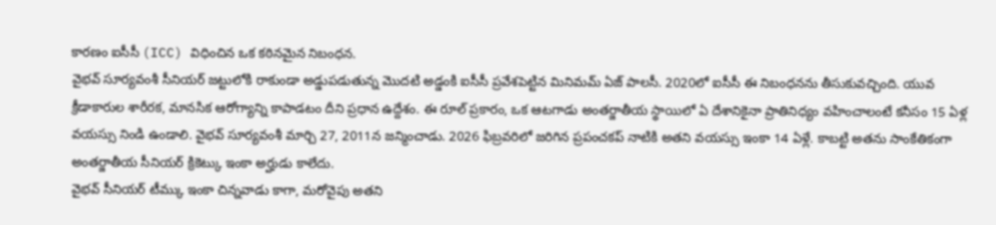కారణం ఐసీసీ (ICC) విధించిన ఒక కఠినమైన నిబంధన.
వైభవ్ సూర్యవంశీ సీనియర్ జట్టులోకి రాకుండా అడ్డుపడుతున్న మొదటి అడ్డంకి ఐసీసీ ప్రవేశపెట్టిన మినిమమ్ ఏజ్ పాలసీ. 2020లో ఐసీసీ ఈ నిబంధనను తీసుకువచ్చింది. యువ క్రీడాకారుల శారీరక, మానసిక ఆరోగ్యాన్ని కాపాడటం దీని ప్రధాన ఉద్దేశం. ఈ రూల్ ప్రకారం, ఒక ఆటగాడు అంతర్జాతీయ స్థాయిలో ఏ దేశానికైనా ప్రాతినిధ్యం వహించాలంటే కనీసం 15 ఏళ్ల వయస్సు నిండి ఉండాలి. వైభవ్ సూర్యవంశీ మార్చి 27, 2011న జన్మించాడు. 2026 ఫిబ్రవరిలో జరిగిన ప్రపంచకప్ నాటికి అతని వయస్సు ఇంకా 14 ఏళ్లే. కాబట్టి అతను సాంకేతికంగా అంతర్జాతీయ సీనియర్ క్రికెట్కు ఇంకా అర్హుడు కాలేదు.
వైభవ్ సీనియర్ టీమ్కు ఇంకా చిన్నవాడు కాగా, మరోవైపు అతని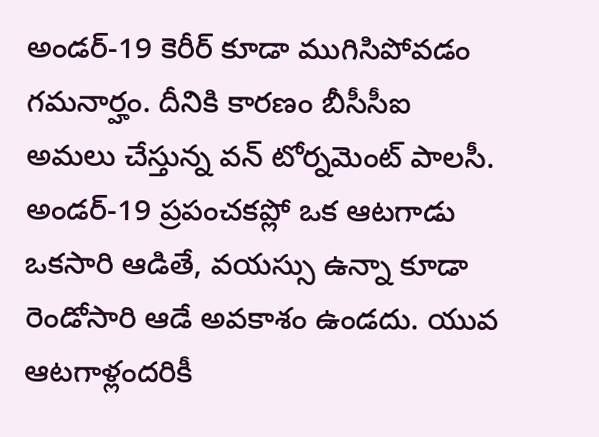అండర్-19 కెరీర్ కూడా ముగిసిపోవడం గమనార్హం. దీనికి కారణం బీసీసీఐ అమలు చేస్తున్న వన్ టోర్నమెంట్ పాలసీ. అండర్-19 ప్రపంచకప్లో ఒక ఆటగాడు ఒకసారి ఆడితే, వయస్సు ఉన్నా కూడా రెండోసారి ఆడే అవకాశం ఉండదు. యువ ఆటగాళ్లందరికీ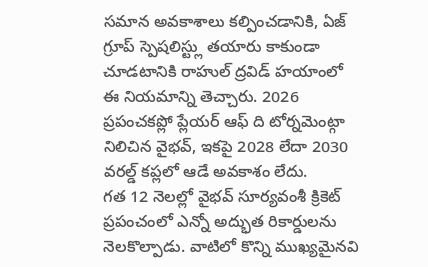సమాన అవకాశాలు కల్పించడానికి, ఏజ్ గ్రూప్ స్పెషలిస్ట్లు తయారు కాకుండా చూడటానికి రాహుల్ ద్రవిడ్ హయాంలో ఈ నియమాన్ని తెచ్చారు. 2026 ప్రపంచకప్లో ప్లేయర్ ఆఫ్ ది టోర్నమెంట్గా నిలిచిన వైభవ్, ఇకపై 2028 లేదా 2030 వరల్డ్ కప్లలో ఆడే అవకాశం లేదు.
గత 12 నెలల్లో వైభవ్ సూర్యవంశీ క్రికెట్ ప్రపంచంలో ఎన్నో అద్భుత రికార్డులను నెలకొల్పాడు. వాటిలో కొన్ని ముఖ్యమైనవి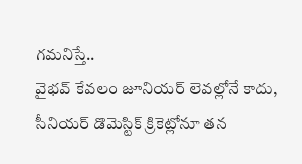గమనిస్తే..
వైభవ్ కేవలం జూనియర్ లెవల్లోనే కాదు, సీనియర్ డొమెస్టిక్ క్రికెట్లోనూ తన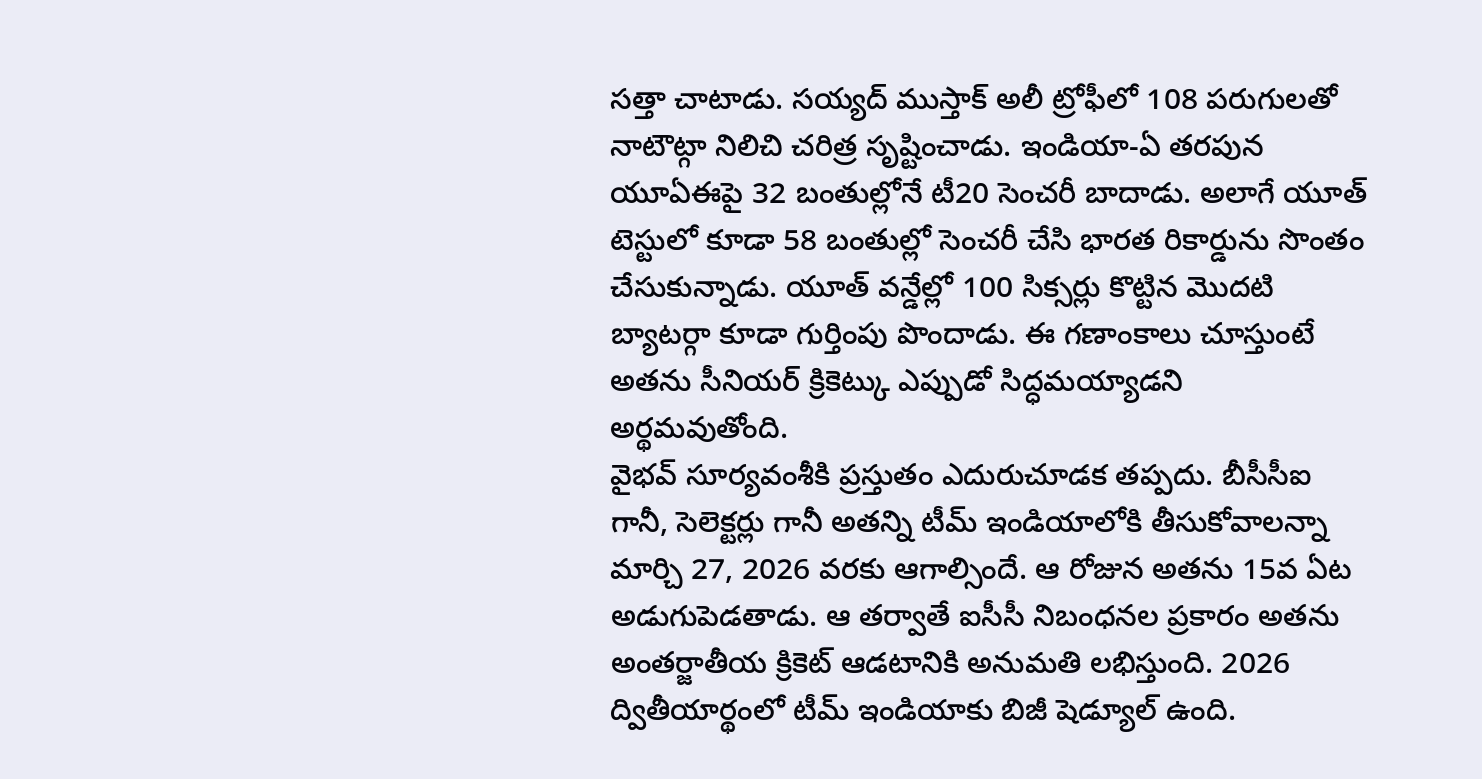సత్తా చాటాడు. సయ్యద్ ముస్తాక్ అలీ ట్రోఫీలో 108 పరుగులతో నాటౌట్గా నిలిచి చరిత్ర సృష్టించాడు. ఇండియా-ఏ తరపున యూఏఈపై 32 బంతుల్లోనే టీ20 సెంచరీ బాదాడు. అలాగే యూత్ టెస్టులో కూడా 58 బంతుల్లో సెంచరీ చేసి భారత రికార్డును సొంతం చేసుకున్నాడు. యూత్ వన్డేల్లో 100 సిక్సర్లు కొట్టిన మొదటి బ్యాటర్గా కూడా గుర్తింపు పొందాడు. ఈ గణాంకాలు చూస్తుంటే అతను సీనియర్ క్రికెట్కు ఎప్పుడో సిద్ధమయ్యాడని అర్థమవుతోంది.
వైభవ్ సూర్యవంశీకి ప్రస్తుతం ఎదురుచూడక తప్పదు. బీసీసీఐ గానీ, సెలెక్టర్లు గానీ అతన్ని టీమ్ ఇండియాలోకి తీసుకోవాలన్నా మార్చి 27, 2026 వరకు ఆగాల్సిందే. ఆ రోజున అతను 15వ ఏట అడుగుపెడతాడు. ఆ తర్వాతే ఐసీసీ నిబంధనల ప్రకారం అతను అంతర్జాతీయ క్రికెట్ ఆడటానికి అనుమతి లభిస్తుంది. 2026 ద్వితీయార్థంలో టీమ్ ఇండియాకు బిజీ షెడ్యూల్ ఉంది.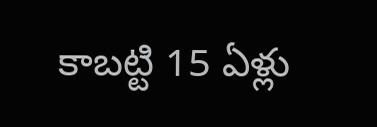కాబట్టి 15 ఏళ్లు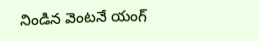నిండిన వెంటనే యంగ్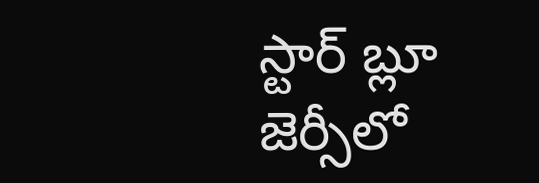స్టార్ బ్లూ జెర్సీలో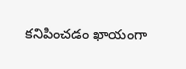కనిపించడం ఖాయంగా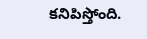కనిపిస్తోంది.